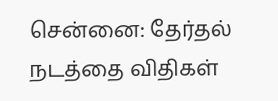சென்னை: தேர்தல் நடத்தை விதிகள்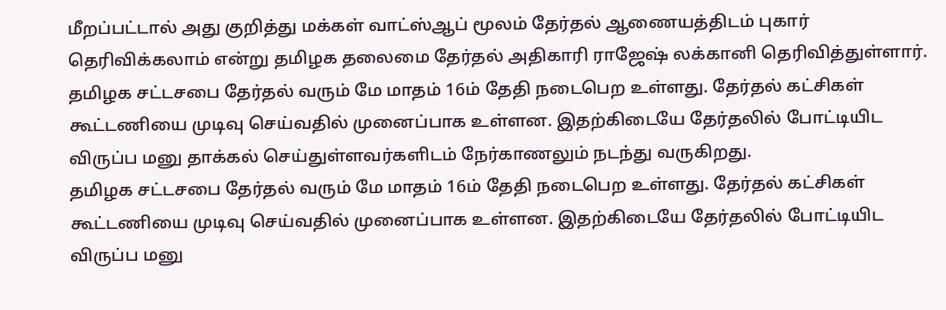மீறப்பட்டால் அது குறித்து மக்கள் வாட்ஸ்ஆப் மூலம் தேர்தல் ஆணையத்திடம் புகார் தெரிவிக்கலாம் என்று தமிழக தலைமை தேர்தல் அதிகாரி ராஜேஷ் லக்கானி தெரிவித்துள்ளார்.
தமிழக சட்டசபை தேர்தல் வரும் மே மாதம் 16ம் தேதி நடைபெற உள்ளது. தேர்தல் கட்சிகள் கூட்டணியை முடிவு செய்வதில் முனைப்பாக உள்ளன. இதற்கிடையே தேர்தலில் போட்டியிட விருப்ப மனு தாக்கல் செய்துள்ளவர்களிடம் நேர்காணலும் நடந்து வருகிறது.
தமிழக சட்டசபை தேர்தல் வரும் மே மாதம் 16ம் தேதி நடைபெற உள்ளது. தேர்தல் கட்சிகள் கூட்டணியை முடிவு செய்வதில் முனைப்பாக உள்ளன. இதற்கிடையே தேர்தலில் போட்டியிட விருப்ப மனு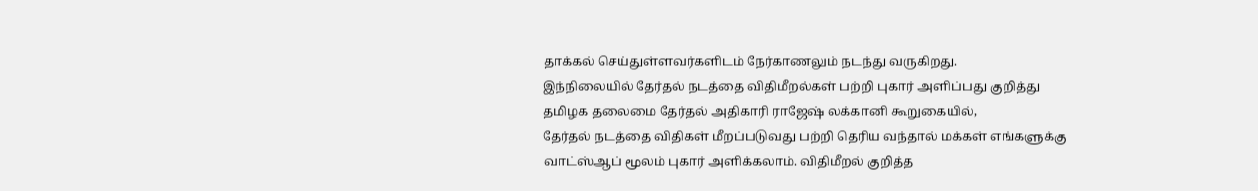தாக்கல் செய்துள்ளவர்களிடம் நேர்காணலும் நடந்து வருகிறது.
இந்நிலையில் தேர்தல் நடத்தை விதிமீறல்கள் பற்றி புகார் அளிப்பது குறித்து தமிழக தலைமை தேர்தல் அதிகாரி ராஜேஷ் லக்கானி கூறுகையில்,
தேர்தல் நடத்தை விதிகள் மீறப்படுவது பற்றி தெரிய வந்தால் மக்கள் எங்களுக்கு வாட்ஸ்ஆப் மூலம் புகார் அளிக்கலாம். விதிமீறல் குறித்த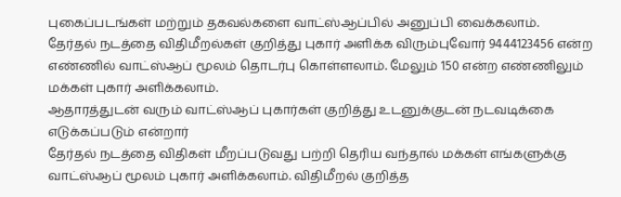புகைப்படங்கள் மற்றும் தகவல்களை வாட்ஸ்ஆப்பில் அனுப்பி வைக்கலாம்.
தேர்தல் நடத்தை விதிமீறல்கள் குறித்து புகார் அளிக்க விரும்புவோர் 9444123456 என்ற எண்ணில் வாட்ஸ்ஆப் மூலம் தொடர்பு கொள்ளலாம். மேலும் 150 என்ற எண்ணிலும் மக்கள் புகார் அளிக்கலாம்.
ஆதாரத்துடன் வரும் வாட்ஸ்ஆப் புகார்கள் குறித்து உடனுக்குடன் நடவடிக்கை எடுக்கப்படும் என்றார்
தேர்தல் நடத்தை விதிகள் மீறப்படுவது பற்றி தெரிய வந்தால் மக்கள் எங்களுக்கு வாட்ஸ்ஆப் மூலம் புகார் அளிக்கலாம். விதிமீறல் குறித்த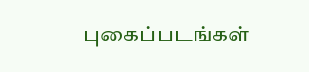புகைப்படங்கள்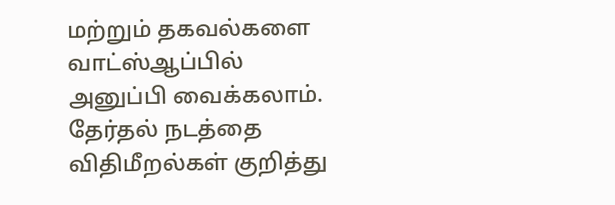மற்றும் தகவல்களை வாட்ஸ்ஆப்பில் அனுப்பி வைக்கலாம்.
தேர்தல் நடத்தை விதிமீறல்கள் குறித்து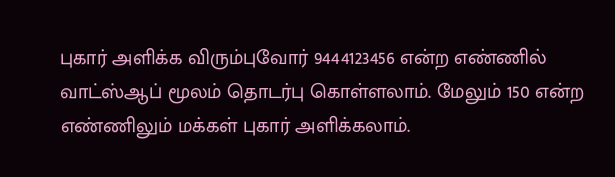புகார் அளிக்க விரும்புவோர் 9444123456 என்ற எண்ணில் வாட்ஸ்ஆப் மூலம் தொடர்பு கொள்ளலாம். மேலும் 150 என்ற எண்ணிலும் மக்கள் புகார் அளிக்கலாம்.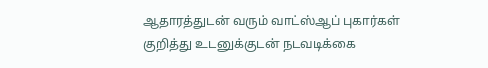ஆதாரத்துடன் வரும் வாட்ஸ்ஆப் புகார்கள் குறித்து உடனுக்குடன் நடவடிக்கை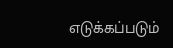எடுக்கப்படும்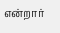என்றார்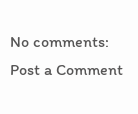No comments:
Post a Comment